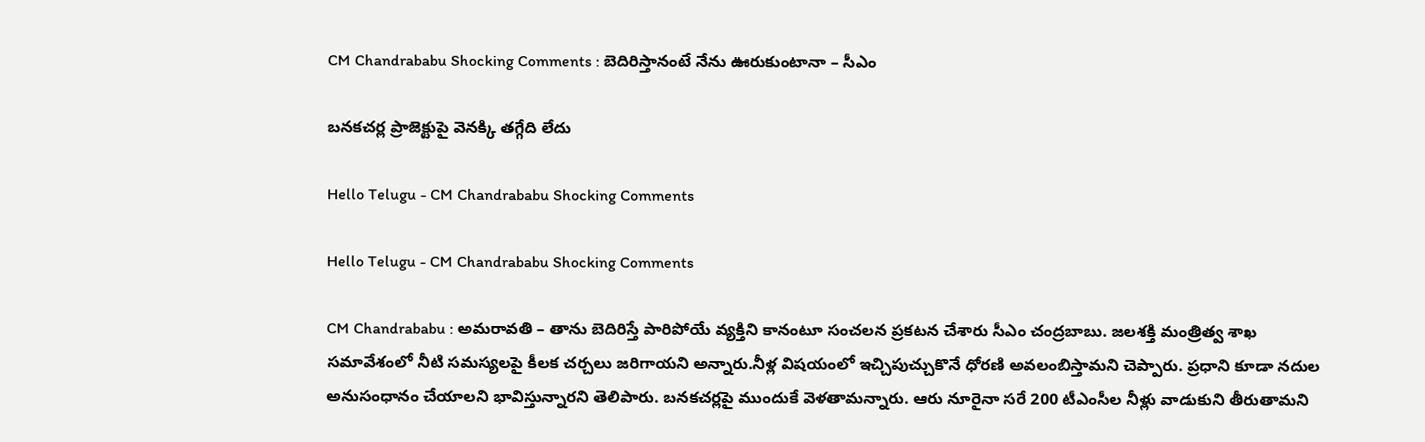CM Chandrababu Shocking Comments : బెదిరిస్తానంటే నేను ఊరుకుంటానా – సీఎం

బన‌క‌చ‌ర్ల ప్రాజెక్టుపై వెన‌క్కి త‌గ్గేది లేదు

Hello Telugu - CM Chandrababu Shocking Comments

Hello Telugu - CM Chandrababu Shocking Comments

CM Chandrababu : అమ‌రావ‌తి – తాను బెదిరిస్తే పారిపోయే వ్య‌క్తిని కానంటూ సంచ‌ల‌న ప్ర‌క‌ట‌న చేశారు సీఎం చంద్ర‌బాబు. జలశక్తి మంత్రిత్వ శాఖ సమావేశంలో నీటి సమస్యలపై కీలక చర్చలు జరిగాయని అన్నారు.నీళ్ల విషయంలో ఇచ్చిపుచ్చుకొనే ధోరణి అవలంబిస్తామ‌ని చెప్పారు. ప్రధాని కూడా నదుల అనుసంధానం చేయాలని భావిస్తున్నారని తెలిపారు. బ‌న‌క‌చ‌ర్ల‌పై ముందుకే వెళ‌తామ‌న్నారు. ఆరు నూరైనా స‌రే 200 టీఎంసీల నీళ్లు వాడుకుని తీరుతామ‌ని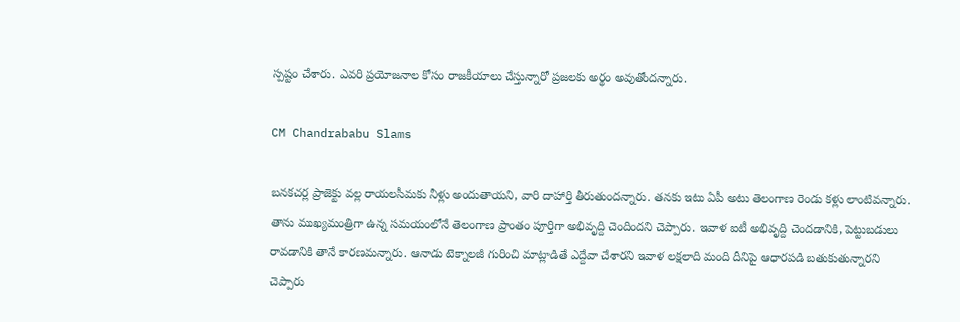స్ప‌ష్టం చేశారు. ఎవ‌రి ప్ర‌యోజ‌నాల కోసం రాజ‌కీయాలు చేస్తున్నారో ప్ర‌జ‌ల‌కు అర్థం అవుతోంద‌న్నారు.

CM Chandrababu Slams

బ‌న‌క‌చ‌ర్ల ప్రాజెక్టు వ‌ల్ల రాయ‌లసీమ‌కు నీళ్లు అందుతాయ‌ని, వారి దాహార్తి తీరుతుంద‌న్నారు. త‌న‌కు ఇటు ఏపీ అటు తెలంగాణ రెండు క‌ళ్లు లాంటివ‌న్నారు. తాను ముఖ్య‌మంత్రిగా ఉన్న స‌మ‌యంలోనే తెలంగాణ ప్రాంతం పూర్తిగా అభివృద్ది చెందింద‌ని చెప్పారు. ఇవాళ ఐటీ అభివృద్ది చెంద‌డానికి, పెట్టుబ‌డులు రావ‌డానికి తానే కార‌ణ‌మ‌న్నారు. ఆనాడు టెక్నాల‌జీ గురించి మాట్లాడితే ఎద్దేవా చేశార‌ని ఇవాళ ల‌క్ష‌లాది మంది దీనిపై ఆధార‌ప‌డి బ‌తుకుతున్నార‌ని చెప్పారు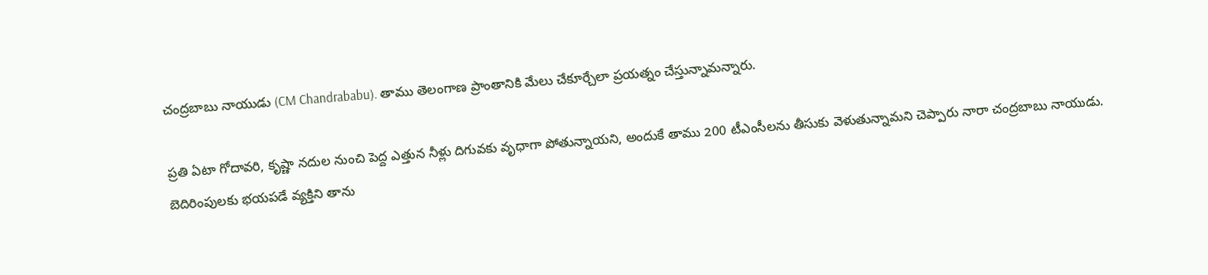చంద్ర‌బాబు నాయుడు (CM Chandrababu). తాము తెలంగాణ ప్రాంతానికి మేలు చేకూర్చేలా ప్ర‌యత్నం చేస్తున్నామ‌న్నారు.

ప్ర‌తి ఏటా గోదావ‌రి, కృష్ణా న‌దుల నుంచి పెద్ద ఎత్తున నీళ్లు దిగువ‌కు వృధాగా పోతున్నాయ‌ని, అందుకే తాము 200 టీఎంసీల‌ను తీసుకు వెళుతున్నామ‌ని చెప్పారు నారా చంద్ర‌బాబు నాయుడు. బెదిరింపుల‌కు భ‌య‌ప‌డే వ్య‌క్తిని తాను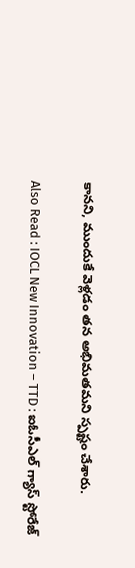కాన‌ని, ముందుకే వెళ్ల‌డం త‌న అభిమ‌త‌మ‌ని స్ప‌ష్టం చేశారు.

Also Read : IOCL New Innovation – TTD : ఐఓసీఎల్ గ్యాస్ స్టోరేజ్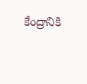కేంద్రానికి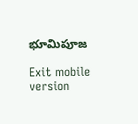భూమిపూజ

Exit mobile version